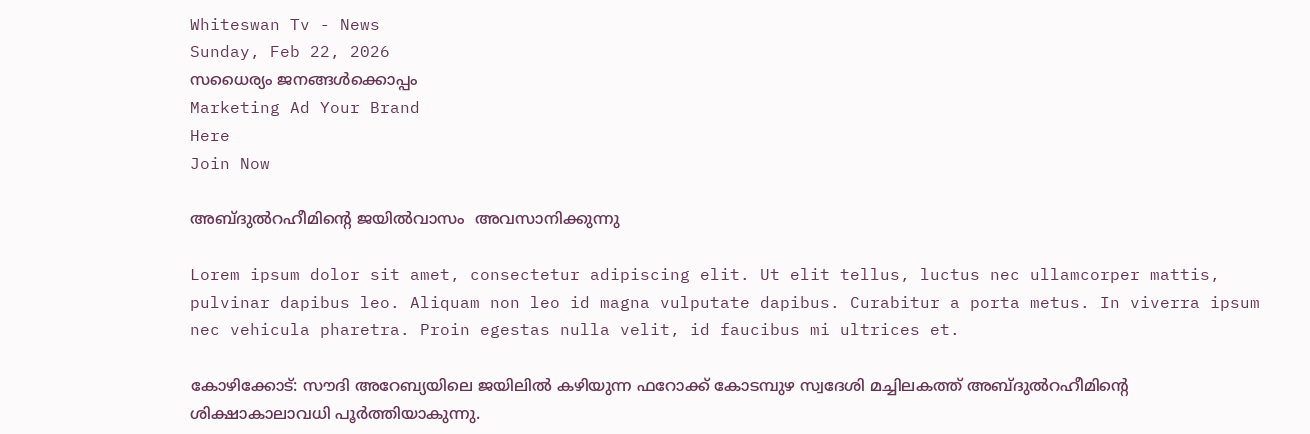Whiteswan Tv - News
Sunday, Feb 22, 2026
സധൈര്യം ജനങ്ങൾക്കൊപ്പം
Marketing Ad Your Brand
Here
Join Now

അബ്ദുൽറഹീമിന്റെ ജയിൽവാസം  അവസാനിക്കുന്നു

Lorem ipsum dolor sit amet, consectetur adipiscing elit. Ut elit tellus, luctus nec ullamcorper mattis, pulvinar dapibus leo. Aliquam non leo id magna vulputate dapibus. Curabitur a porta metus. In viverra ipsum nec vehicula pharetra. Proin egestas nulla velit, id faucibus mi ultrices et.

കോഴിക്കോട്: സൗദി അറേബ്യയിലെ ജയിലിൽ കഴിയുന്ന ഫറോക്ക് കോടമ്പുഴ സ്വദേശി മച്ചിലകത്ത് അബ്ദുൽറഹീമിന്റെ ശിക്ഷാകാലാവധി പൂർത്തിയാകുന്നു.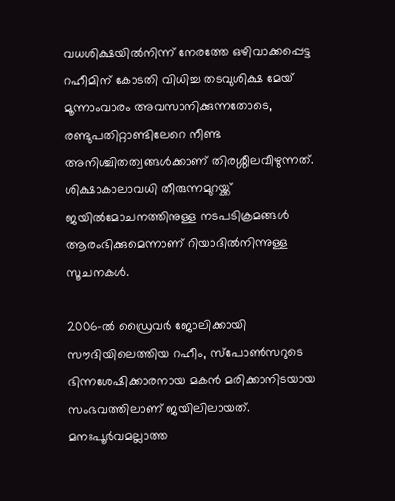വധശിക്ഷയിൽനിന്ന് നേരത്തേ ഒഴിവാക്കപ്പെട്ട റഹീമിന് കോടതി വിധിച്ച തടവുശിക്ഷ മേയ് മൂന്നാംവാരം അവസാനിക്കുന്നതോടെ, രണ്ടുപതിറ്റാണ്ടിലേറെ നീണ്ട അനിശ്ചിതത്വങ്ങൾക്കാണ് തിരശ്ശീലവീഴുന്നത്. ശിക്ഷാകാലാവധി തീരുന്നമുറയ്ക്ക് ജയിൽമോചനത്തിനുള്ള നടപടിക്രമങ്ങൾ ആരംഭിക്കുമെന്നാണ് റിയാദിൽനിന്നുള്ള സൂചനകൾ.

2006-ൽ ഡ്രൈവർ ജോലിക്കായി സൗദിയിലെത്തിയ റഹീം, സ്പോൺസറുടെ ഭിന്നശേഷിക്കാരനായ മകൻ മരിക്കാനിടയായ സംഭവത്തിലാണ് ജയിലിലായത്. മനഃപൂർവമല്ലാത്ത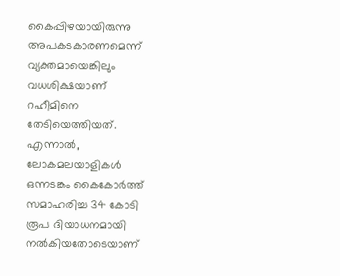കൈപ്പിഴയായിരുന്നു അപകടകാരണമെന്ന് വ്യക്തമായെങ്കിലും വധശിക്ഷയാണ് റഹീമിനെ തേടിയെത്തിയത്. എന്നാൽ, ലോകമലയാളികൾ ഒന്നടങ്കം കൈകോർത്ത് സമാഹരിച്ച 34 കോടി രൂപ ദിയാധനമായി നൽകിയതോടെയാണ്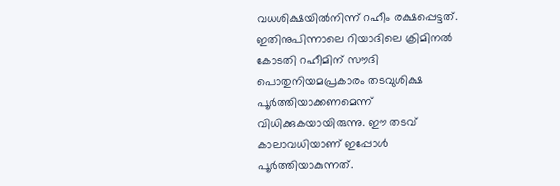വധശിക്ഷയിൽനിന്ന് റഹീം രക്ഷപ്പെട്ടത്. ഇതിനുപിന്നാലെ റിയാദിലെ ക്രിമിനൽ കോടതി റഹീമിന് സൗദി പൊതുനിയമപ്രകാരം തടവുശിക്ഷ പൂർത്തിയാക്കണമെന്ന് വിധിക്കുകയായിരുന്നു. ഈ തടവ് കാലാവധിയാണ് ഇപ്പോൾ പൂർത്തിയാകുന്നത്.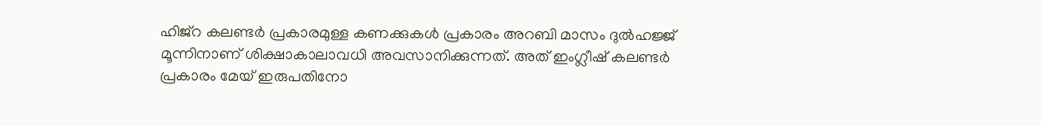ഹിജ്‌റ കലണ്ടർ പ്രകാരമുള്ള കണക്കുകൾ പ്രകാരം അറബി മാസം ദുൽഹജ്ജ് മൂന്നിനാണ് ശിക്ഷാകാലാവധി അവസാനിക്കുന്നത്. അത് ഇംഗ്ലീഷ് കലണ്ടർ പ്രകാരം മേയ് ഇരുപതിനോ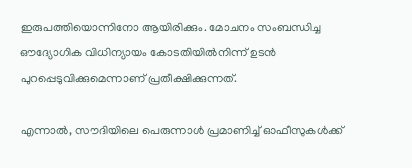ഇരുപത്തിയൊന്നിനോ ആയിരിക്കും. മോചനം സംബന്ധിച്ച ഔദ്യോഗിക വിധിന്യായം കോടതിയിൽനിന്ന് ഉടൻ പുറപ്പെടുവിക്കുമെന്നാണ് പ്രതീക്ഷിക്കുന്നത്.

എന്നാൽ, സൗദിയിലെ പെരുന്നാൾ പ്രമാണിച്ച് ഓഫീസുകൾക്ക്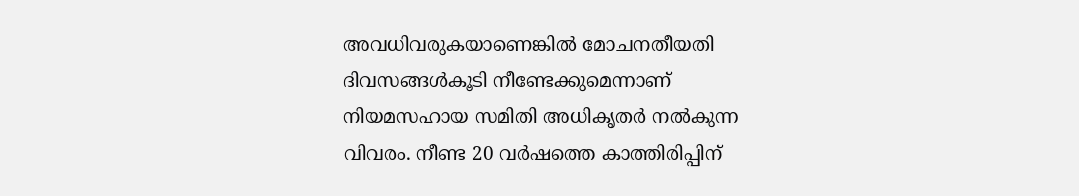അവധിവരുകയാണെങ്കിൽ മോചനതീയതി ദിവസങ്ങൾകൂടി നീണ്ടേക്കുമെന്നാണ് നിയമസഹായ സമിതി അധികൃതർ നൽകുന്ന വിവരം. നീണ്ട 20 വർഷത്തെ കാത്തിരിപ്പിന്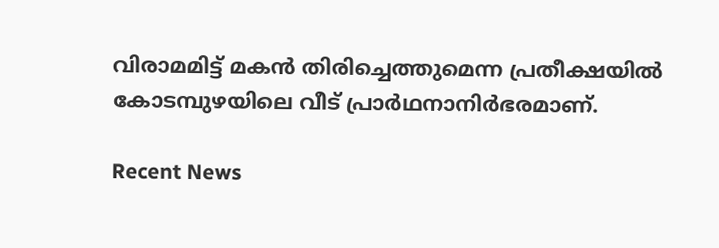വിരാമമിട്ട് മകൻ തിരിച്ചെത്തുമെന്ന പ്രതീക്ഷയിൽ കോടമ്പുഴയിലെ വീട് പ്രാർഥനാനിർഭരമാണ്.

Recent News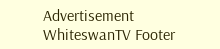Advertisement
WhiteswanTV Footer